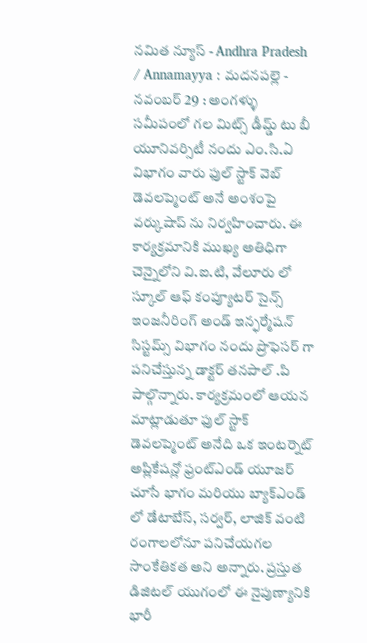నమిత న్యూస్ - Andhra Pradesh / Annamayya : మదనపల్లె - నవంబర్ 29 : అంగళ్ళు సమీపంలో గల మిట్స్ డీమ్డ్ టు బీ యూనివర్సిటీ నందు ఎం.సి.ఏ విభాగం వారు ఫుల్ స్టాక్ వెబ్ డెవలప్మెంట్ అనే అంశంపై వర్కుషాప్ ను నిర్వహించారు. ఈ కార్యక్రమానికి ముఖ్య అతిధిగా చెన్నైలోని వి.ఐ.టి, వేలూరు లో స్కూల్ ఆఫ్ కంప్యూటర్ సైన్స్ ఇంజనీరింగ్ అండ్ ఇన్ఫర్మేషన్ సిస్టమ్స్ విభాగం నందు ప్రొఫెసర్ గా పనిచేస్తున్న డాక్టర్ తనపాల్ .పి పాల్గొన్నారు. కార్యక్రమంలో ఆయన మాట్లాడుతూ ఫుల్ స్టాక్ డెవలప్మెంట్ అనేది ఒక ఇంటర్నెట్ అప్లికేషన్లో ఫ్రంట్ఎండ్ యూజర్ చూసే భాగం మరియు బ్యాక్ఎండ్ లో డేటాబేస్, సర్వర్, లాజిక్ వంటి రంగాలలోనూ పనిచేయగల సాంకేతికత అని అన్నారు. ప్రస్తుత డిజిటల్ యుగంలో ఈ నైపుణ్యానికి భారీ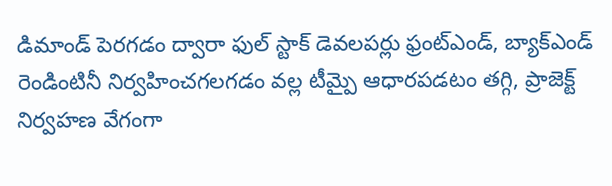డిమాండ్ పెరగడం ద్వారా ఫుల్ స్టాక్ డెవలపర్లు ఫ్రంట్ఎండ్, బ్యాక్ఎండ్ రెండింటినీ నిర్వహించగలగడం వల్ల టీమ్పై ఆధారపడటం తగ్గి, ప్రాజెక్ట్ నిర్వహణ వేగంగా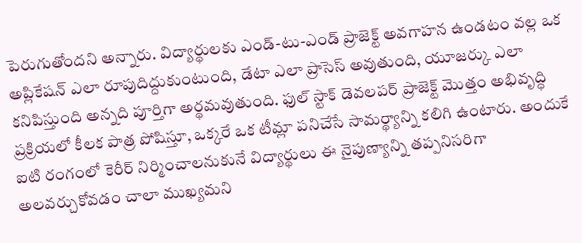పెరుగుతోందని అన్నారు. విద్యార్థులకు ఎండ్-టు-ఎండ్ ప్రాజెక్ట్ అవగాహన ఉండటం వల్ల ఒక అప్లికేషన్ ఎలా రూపుదిద్దుకుంటుంది, డేటా ఎలా ప్రాసెస్ అవుతుంది, యూజర్కు ఎలా కనిపిస్తుంది అన్నది పూర్తిగా అర్థమవుతుంది. ఫుల్ స్టాక్ డెవలపర్ ప్రాజెక్ట్ మొత్తం అభివృద్ధి ప్రక్రియలో కీలక పాత్ర పోషిస్తూ, ఒక్కరే ఒక టీమ్లా పనిచేసే సామర్థ్యాన్ని కలిగి ఉంటారు. అందుకే ఐటి రంగంలో కెరీర్ నిర్మించాలనుకునే విద్యార్థులు ఈ నైపుణ్యాన్ని తప్పనిసరిగా అలవర్చుకోవడం చాలా ముఖ్యమని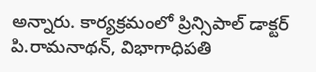అన్నారు. కార్యక్రమంలో ప్రిన్సిపాల్ డాక్టర్ పి.రామనాథన్, విభాగాధిపతి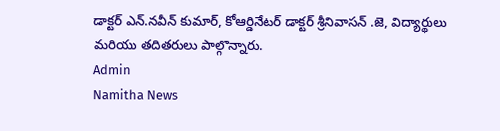డాక్టర్ ఎన్.నవీన్ కుమార్, కోఆర్డినేటర్ డాక్టర్ శ్రీనివాసన్ .జె, విద్యార్థులు మరియు తదితరులు పాల్గొన్నారు.
Admin
Namitha News